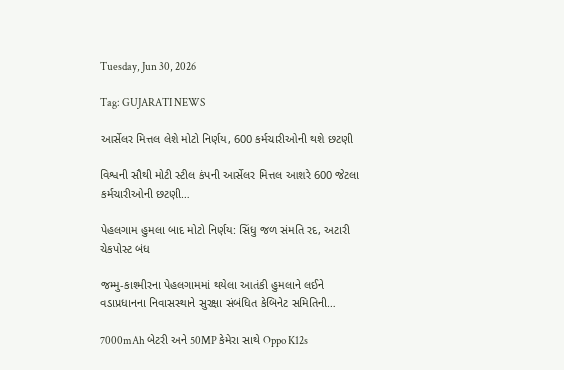Tuesday, Jun 30, 2026

Tag: GUJARATI NEWS

આર્સેલર મિત્તલ લેશે મોટો નિર્ણય, 600 કર્મચારીઓની થશે છટણી

વિશ્વની સૌથી મોટી સ્ટીલ કંપની આર્સેલર મિત્તલ આશરે 600 જેટલા કર્મચારીઓની છટણી…

પેહલગામ હુમલા બાદ મોટો નિર્ણય: સિંધુ જળ સંમતિ રદ, અટારી ચેકપોસ્ટ બંધ

જમ્મુ-કાશ્મીરના પેહલગામમાં થયેલા આતંકી હુમલાને લઈને વડાપ્રધાનના નિવાસસ્થાને સુરક્ષા સંબંધિત કેબિનેટ સમિતિની…

7000mAh બેટરી અને 50MP કેમેરા સાથે Oppo K12s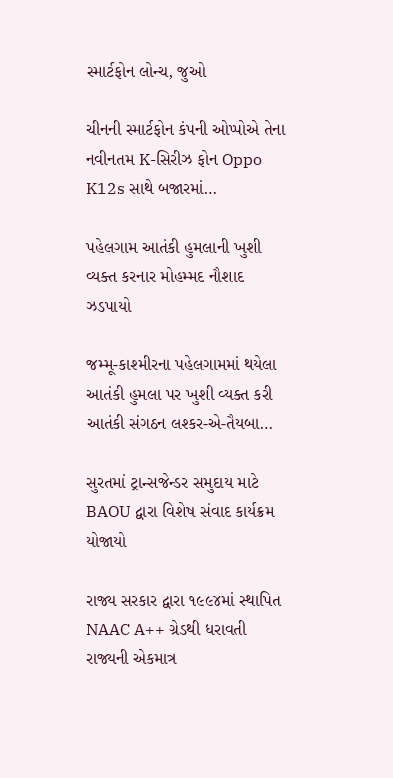સ્માર્ટફોન લોન્ચ, જુઓ

ચીનની સ્માર્ટફોન કંપની ઓપ્પોએ તેના નવીનતમ K-સિરીઝ ફોન Oppo K12s સાથે બજારમાં…

પહેલગામ આતંકી હુમલાની ખુશી વ્યક્ત કરનાર મોહમ્મદ નૌશાદ ઝડપાયો

જમ્મૂ-કાશ્મીરના પહેલગામમાં થયેલા આતંકી હુમલા પર ખુશી વ્યક્ત કરી આતંકી સંગઠન લશ્કર-એ-તૈયબા…

સુરતમાં ટ્રાન્સજેન્ડર સમુદાય માટે BAOU દ્વારા વિશેષ સંવાદ કાર્યક્રમ યોજાયો

રાજ્ય સરકાર દ્વારા ૧૯૯૪માં સ્થાપિત NAAC A++ ગ્રેડથી ધરાવતી રાજ્યની એકમાત્ર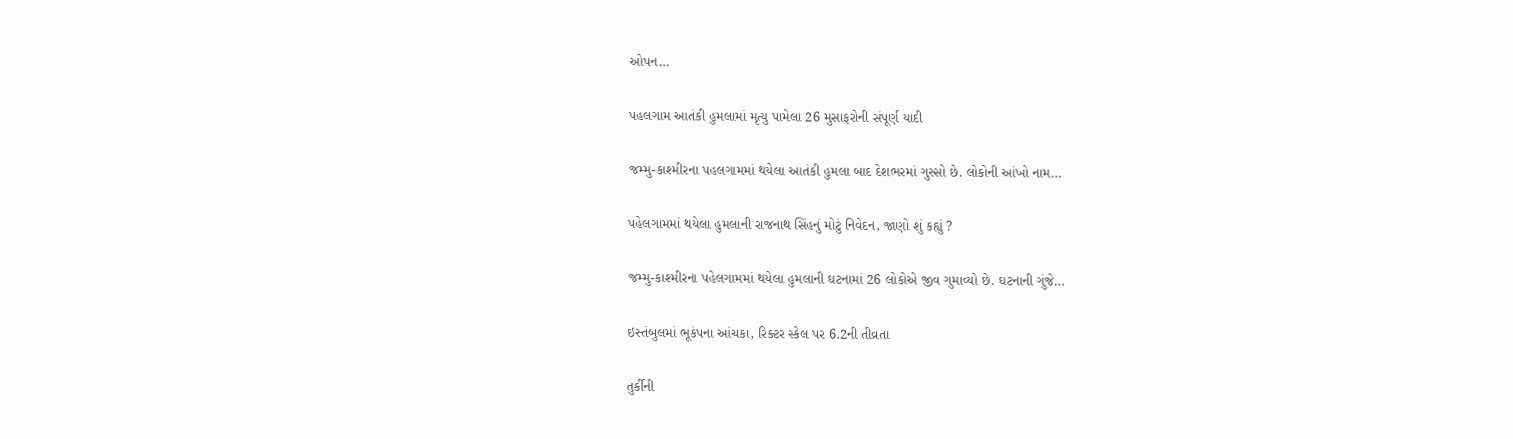ઓપન…

પહલગામ આતંકી હુમલામાં મૃત્યુ પામેલા 26 મુસાફરોની સંપૂર્ણ યાદી

જમ્મુ-કાશ્મીરના પહલગામમાં થયેલા આતંકી હુમલા બાદ દેશભરમાં ગુસ્સો છે. લોકોની આંખો નામ…

પહેલગામમાં થયેલા હુમલાની રાજનાથ સિંહનું મોટું નિવેદન, જાણો શું કહ્યું ?

જમ્મુ-કાશ્મીરના પહેલગામમાં થયેલા હુમલાની ઘટનામાં 26 લોકોએ જીવ ગુમાવ્યો છે. ઘટનાની ગુંજે…

ઇસ્તંબુલમાં ભૂકંપના આંચકા, રિક્ટર સ્કેલ પર 6.2ની તીવ્રતા

તુર્કીની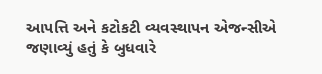આપત્તિ અને કટોકટી વ્યવસ્થાપન એજન્સીએ જણાવ્યું હતું કે બુધવારે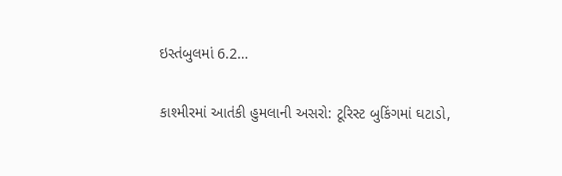ઇસ્તંબુલમાં 6.2…

કાશ્મીરમાં આતંકી હુમલાની અસરો: ટૂરિસ્ટ બુકિંગમાં ઘટાડો,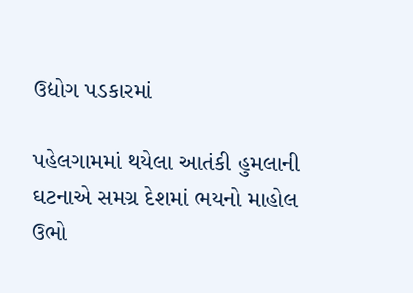ઉદ્યોગ પડકારમાં

પહેલગામમાં થયેલા આતંકી હુમલાની ઘટનાએ સમગ્ર દેશમાં ભયનો માહોલ ઉભો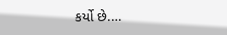કર્યો છે.…